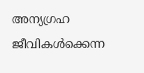അന്യഗ്രഹ ജീവികൾക്കെന്ന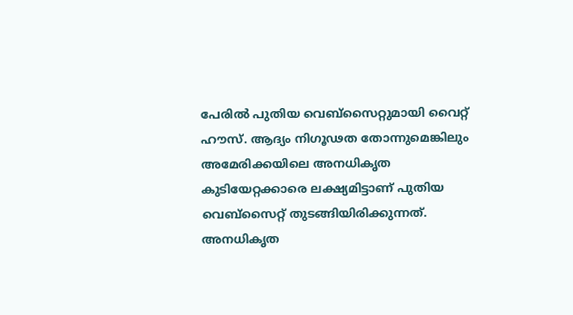പേരിൽ പുതിയ വെബ്സൈറ്റുമായി വൈറ്റ് ഹൗസ്. ആദ്യം നിഗൂഢത തോന്നുമെങ്കിലും അമേരിക്കയിലെ അനധികൃത കുടിയേറ്റക്കാരെ ലക്ഷ്യമിട്ടാണ് പുതിയ വെബ്സൈറ്റ് തുടങ്ങിയിരിക്കുന്നത്. അനധികൃത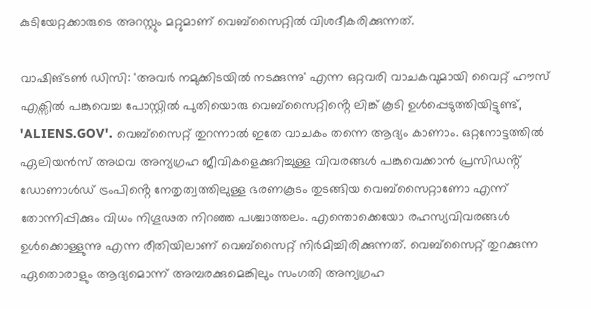കുടിയേറ്റക്കാരുടെ അറസ്റ്റും മറ്റുമാണ് വെബ്സൈറ്റിൽ വിശദീകരിക്കുന്നത്.

വാഷിങ്ടൺ ഡിസി: 'അവർ നമുക്കിടയിൽ നടക്കുന്നു' എന്ന ഒറ്റവരി വാചകവുമായി വൈറ്റ് ഹൗസ് എക്സിൽ പങ്കുവെച്ച പോസ്റ്റിൽ പുതിയൊരു വെബ്സൈറ്റിൻ്റെ ലിങ്ക് കൂടി ഉൾപ്പെടുത്തിയിട്ടുണ്ട്, 'ALIENS.GOV'. വെബ്സൈറ്റ് തുറന്നാൽ ഇതേ വാചകം തന്നെ ആദ്യം കാണാം. ഒറ്റനോട്ടത്തിൽ ഏലിയൻസ് അഥവ അന്യഗ്രഹ ജീവികളെക്കുറിച്ചുള്ള വിവരങ്ങൾ പങ്കുവെക്കാൻ പ്രസിഡൻ്റ് ഡോണാൾഡ് ട്രംപിൻ്റെ നേതൃത്വത്തിലുള്ള ഭരണകൂടം തുടങ്ങിയ വെബ്സൈറ്റാണോ എന്ന് തോന്നിപ്പിക്കും വിധം നിഗൂഢത നിറഞ്ഞ പശ്ചാത്തലം. എന്തൊക്കെയോ രഹസ്യവിവരങ്ങൾ ഉൾക്കൊള്ളുന്നു എന്ന രീതിയിലാണ് വെബ്സൈറ്റ് നിർമിച്ചിരിക്കുന്നത്. വെബ്സൈറ്റ് തുറക്കുന്ന ഏതൊരാളും ആദ്യമൊന്ന് അമ്പരക്കുമെങ്കിലും സംഗതി അന്യഗ്രഹ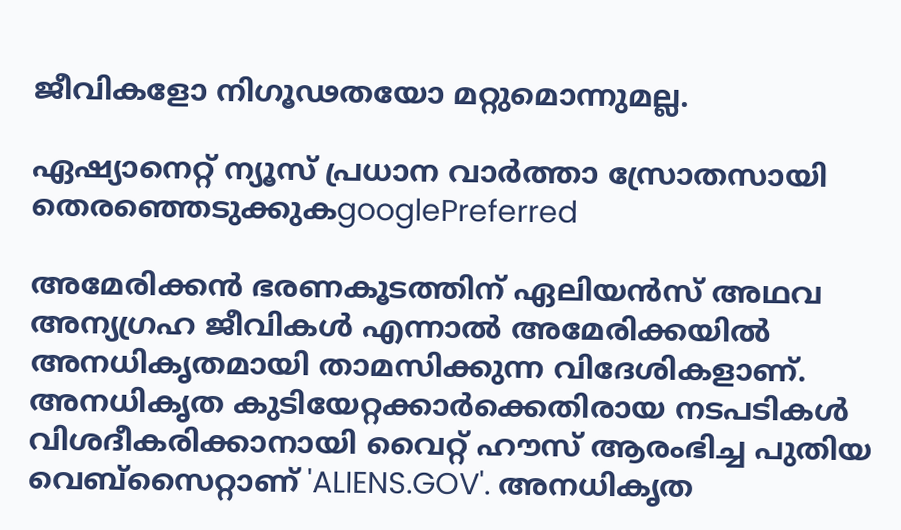ജീവികളോ നിഗൂഢതയോ മറ്റുമൊന്നുമല്ല.

ഏഷ്യാനെറ്റ് ന്യൂസ് പ്രധാന വാർത്താ സ്രോതസായി തെരഞ്ഞെടുക്കുകgooglePreferred

അമേരിക്കൻ ഭരണകൂടത്തിന് ഏലിയൻസ് അഥവ അന്യഗ്രഹ ജീവികൾ എന്നാൽ അമേരിക്കയിൽ അനധികൃതമായി താമസിക്കുന്ന വിദേശികളാണ്. അനധികൃത കുടിയേറ്റക്കാർക്കെതിരായ നടപടികൾ വിശദീകരിക്കാനായി വൈറ്റ് ഹൗസ് ആരംഭിച്ച പുതിയ വെബ്സൈറ്റാണ് 'ALIENS.GOV'. അനധികൃത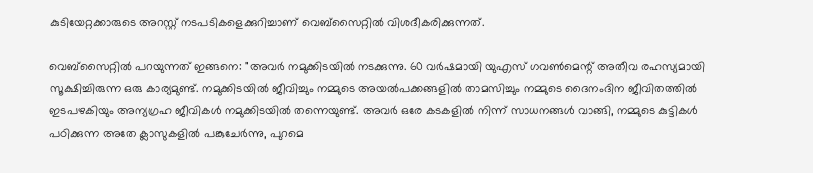കുടിയേറ്റക്കാരുടെ അറസ്റ്റ് നടപടികളെക്കുറിച്ചാണ് വെബ്സൈറ്റിൽ വിശദീകരിക്കുന്നത്.

വെബ്സൈറ്റിൽ പറയുന്നത് ഇങ്ങനെ: "അവർ നമുക്കിടയിൽ നടക്കുന്നു. 60 വർഷമായി യുഎസ് ഗവൺമെന്റ് അതീവ രഹസ്യമായി സൂക്ഷിച്ചിരുന്ന ഒരു കാര്യമുണ്ട്. നമുക്കിടയിൽ ജീവിച്ചും നമ്മുടെ അയൽപക്കങ്ങളിൽ താമസിച്ചും നമ്മുടെ ദൈനംദിന ജീവിതത്തിൽ ഇടപഴകിയും അന്യഗ്രഹ ജീവികൾ നമുക്കിടയിൽ തന്നെയുണ്ട്. അവർ ഒരേ കടകളിൽ നിന്ന് സാധനങ്ങൾ വാങ്ങി, നമ്മുടെ കുട്ടികൾ പഠിക്കുന്ന അതേ ക്ലാസുകളിൽ പങ്കുചേർന്നു, പുറമെ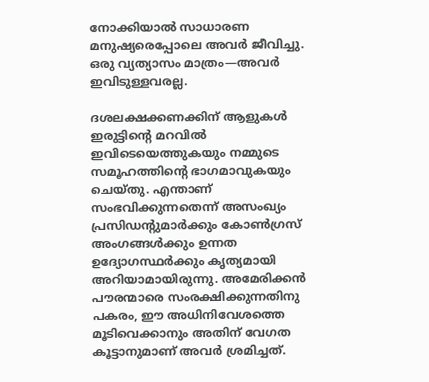നോക്കിയാൽ സാധാരണ മനുഷ്യരെപ്പോലെ അവർ ജീവിച്ചു. ഒരു വ്യത്യാസം മാത്രം—അവർ ഇവിടുള്ളവരല്ല.

ദശലക്ഷക്കണക്കിന് ആളുകൾ ഇരുട്ടിന്റെ മറവിൽ ഇവിടെയെത്തുകയും നമ്മുടെ സമൂഹത്തിന്റെ ഭാഗമാവുകയും ചെയ്തു. എന്താണ് സംഭവിക്കുന്നതെന്ന് അസംഖ്യം പ്രസിഡന്റുമാർക്കും കോൺഗ്രസ് അംഗങ്ങൾക്കും ഉന്നത ഉദ്യോഗസ്ഥർക്കും കൃത്യമായി അറിയാമായിരുന്നു. അമേരിക്കൻ പൗരന്മാരെ സംരക്ഷിക്കുന്നതിനു പകരം, ഈ അധിനിവേശത്തെ മൂടിവെക്കാനും അതിന് വേഗത കൂട്ടാനുമാണ് അവർ ശ്രമിച്ചത്.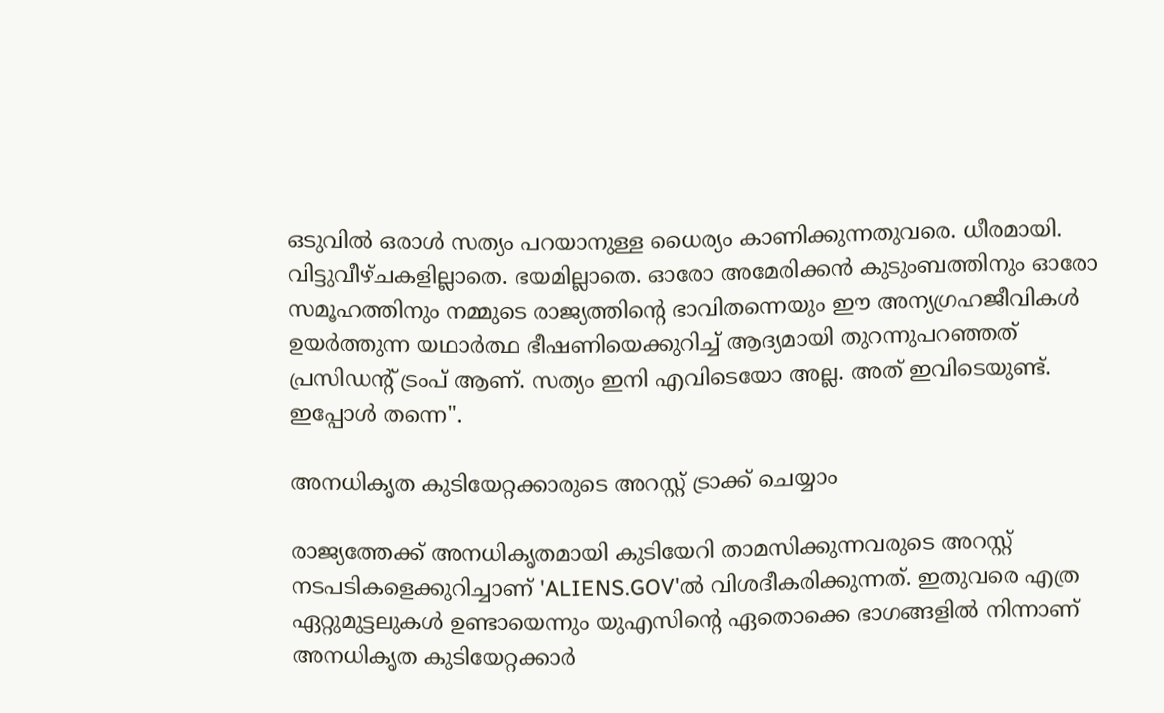ഒടുവിൽ ഒരാൾ സത്യം പറയാനുള്ള ധൈര്യം കാണിക്കുന്നതുവരെ. ധീരമായി. വിട്ടുവീഴ്ചകളില്ലാതെ. ഭയമില്ലാതെ. ഓരോ അമേരിക്കൻ കുടുംബത്തിനും ഓരോ സമൂഹത്തിനും നമ്മുടെ രാജ്യത്തിന്റെ ഭാവിതന്നെയും ഈ അന്യഗ്രഹജീവികൾ ഉയർത്തുന്ന യഥാർത്ഥ ഭീഷണിയെക്കുറിച്ച് ആദ്യമായി തുറന്നുപറഞ്ഞത് പ്രസിഡന്റ് ട്രംപ് ആണ്. സത്യം ഇനി എവിടെയോ അല്ല. അത് ഇവിടെയുണ്ട്. ഇപ്പോൾ തന്നെ".

അനധികൃത കുടിയേറ്റക്കാരുടെ അറസ്റ്റ് ട്രാക്ക് ചെയ്യാം

രാജ്യത്തേക്ക് അനധികൃതമായി കുടിയേറി താമസിക്കുന്നവരുടെ അറസ്റ്റ് നടപടികളെക്കുറിച്ചാണ് 'ALIENS.GOV'ൽ വിശദീകരിക്കുന്നത്. ഇതുവരെ എത്ര ഏറ്റുമുട്ടലുകൾ ഉണ്ടായെന്നും യുഎസിൻ്റെ ഏതൊക്കെ ഭാഗങ്ങളിൽ നിന്നാണ് അനധികൃത കുടിയേറ്റക്കാർ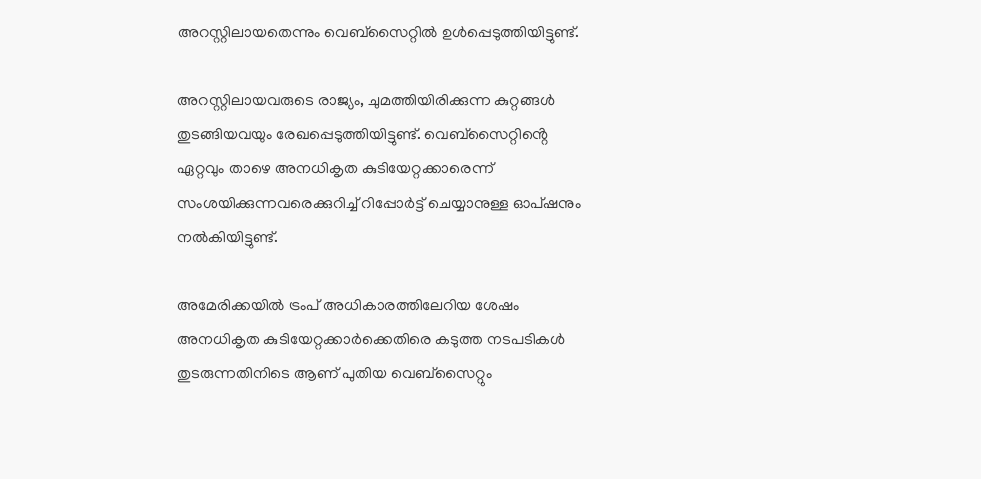അറസ്റ്റിലായതെന്നും വെബ്സൈറ്റിൽ ഉൾപ്പെടുത്തിയിട്ടുണ്ട്.

അറസ്റ്റിലായവരുടെ രാജ്യം, ചുമത്തിയിരിക്കുന്ന കുറ്റങ്ങൾ തുടങ്ങിയവയും രേഖപ്പെടുത്തിയിട്ടുണ്ട്. വെബ്സൈറ്റിൻ്റെ ഏറ്റവും താഴെ അനധികൃത കുടിയേറ്റക്കാരെന്ന് സംശയിക്കുന്നവരെക്കുറിച്ച് റിപ്പോർട്ട് ചെയ്യാനുള്ള ഓപ്ഷനും നൽകിയിട്ടുണ്ട്.

അമേരിക്കയിൽ ട്രംപ് അധികാരത്തിലേറിയ ശേഷം അനധികൃത കുടിയേറ്റക്കാർക്കെതിരെ കടുത്ത നടപടികൾ തുടരുന്നതിനിടെ ആണ് പുതിയ വെബ്സൈറ്റും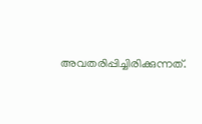അവതരിപ്പിച്ചിരിക്കുന്നത്.